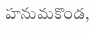హనుమకొండ,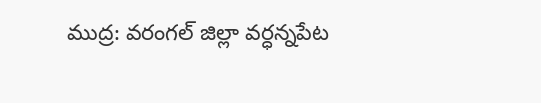ముద్ర: వరంగల్ జిల్లా వర్ధన్నపేట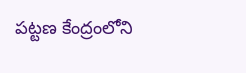పట్టణ కేంద్రంలోని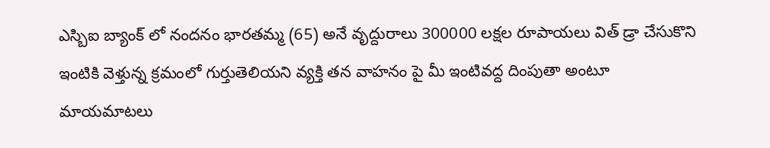ఎస్బిఐ బ్యాంక్ లో నందనం భారతమ్మ (65) అనే వృద్దురాలు 300000 లక్షల రూపాయలు విత్ డ్రా చేసుకొని ఇంటికి వెళ్తున్న క్రమంలో గుర్తుతెలియని వ్యక్తి తన వాహనం పై మీ ఇంటివద్ద దింపుతా అంటూ మాయమాటలు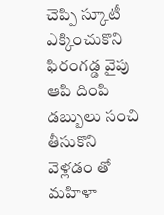చెప్పి స్కూటీ ఎక్కించుకొని ఫిరంగడ్డ వైపు ఆపి దింపి డబ్బులు సంచి తీసుకొని వెళ్లడం తో మహిళా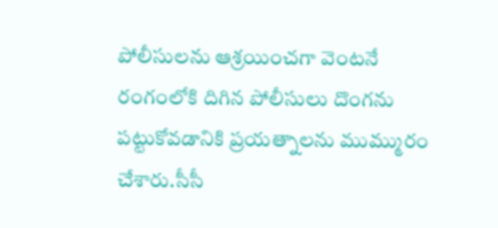పోలీసులను ఆశ్రయించగా వెంటనే రంగంలోకి దిగిన పోలీసులు దొంగను పట్టుకోవడానికి ప్రయత్నాలను ముమ్మురం చేశారు.సీసీ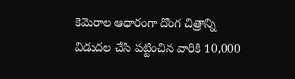కెమెరాల ఆధారంగా దొంగ చిత్రాన్ని విడుదల చేసి పట్టించిన వారికి 10,000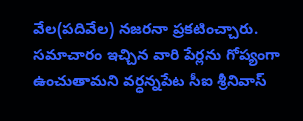వేల(పదివేల) నజరనా ప్రకటించ్చారు. సమాచారం ఇచ్చిన వారి పేర్లను గోప్యంగా ఉంచుతామని వర్ధన్నపేట సీఐ శ్రీనివాస్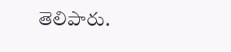తెలిపారు.